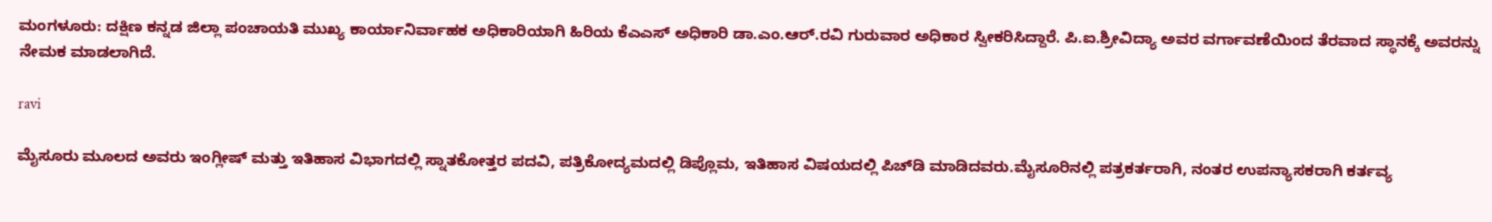ಮಂಗಳೂರು: ದಕ್ಷಿಣ ಕನ್ನಡ ಜಿಲ್ಲಾ ಪಂಚಾಯತಿ ಮುಖ್ಯ ಕಾರ್ಯಾನಿರ್ವಾಹಕ ಅಧಿಕಾರಿಯಾಗಿ ಹಿರಿಯ ಕೆಎಎಸ್ ಅಧಿಕಾರಿ ಡಾ.ಎಂ.ಆರ್.ರವಿ ಗುರುವಾರ ಅಧಿಕಾರ ಸ್ವೀಕರಿಸಿದ್ದಾರೆ. ಪಿ.ಐ.ಶ್ರೀವಿದ್ಯಾ ಅವರ ವರ್ಗಾವಣೆಯಿಂದ ತೆರವಾದ ಸ್ಥಾನಕ್ಕೆ ಅವರನ್ನು ನೇಮಕ ಮಾಡಲಾಗಿದೆ.

ravi

ಮೈಸೂರು ಮೂಲದ ಅವರು ಇಂಗ್ಲೀಷ್ ಮತ್ತು ಇತಿಹಾಸ ವಿಭಾಗದಲ್ಲಿ ಸ್ನಾತಕೋತ್ತರ ಪದವಿ, ಪತ್ರಿಕೋದ್ಯಮದಲ್ಲಿ ಡಿಪ್ಲೊಮ, ಇತಿಹಾಸ ವಿಷಯದಲ್ಲಿ ಪಿಚ್‍ಡಿ ಮಾಡಿದವರು.ಮೈಸೂರಿನಲ್ಲಿ ಪತ್ರಕರ್ತರಾಗಿ, ನಂತರ ಉಪನ್ಯಾಸಕರಾಗಿ ಕರ್ತವ್ಯ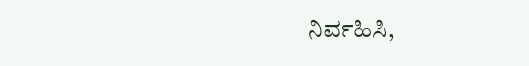ನಿರ್ವಹಿಸಿ,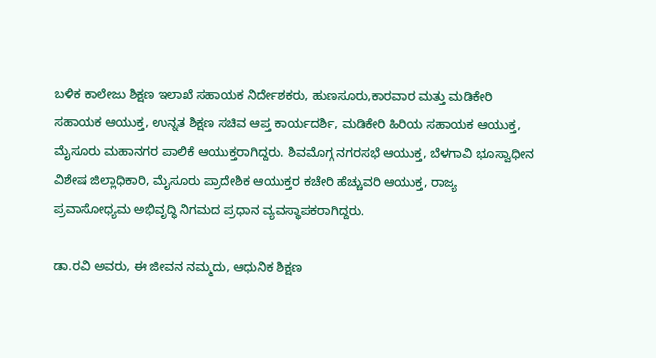ಬಳಿಕ ಕಾಲೇಜು ಶಿಕ್ಷಣ ಇಲಾಖೆ ಸಹಾಯಕ ನಿರ್ದೇಶಕರು, ಹುಣಸೂರು,ಕಾರವಾರ ಮತ್ತು ಮಡಿಕೇರಿ ಸಹಾಯಕ ಆಯುಕ್ತ, ಉನ್ನತ ಶಿಕ್ಷಣ ಸಚಿವ ಆಪ್ತ ಕಾರ್ಯದರ್ಶಿ, ಮಡಿಕೇರಿ ಹಿರಿಯ ಸಹಾಯಕ ಆಯುಕ್ತ, ಮೈಸೂರು ಮಹಾನಗರ ಪಾಲಿಕೆ ಆಯುಕ್ತರಾಗಿದ್ದರು. ಶಿವಮೊಗ್ಗ ನಗರಸಭೆ ಆಯುಕ್ತ, ಬೆಳಗಾವಿ ಭೂಸ್ವಾಧೀನ ವಿಶೇಷ ಜಿಲ್ಲಾಧಿಕಾರಿ, ಮೈಸೂರು ಪ್ರಾದೇಶಿಕ ಆಯುಕ್ತರ ಕಚೇರಿ ಹೆಚ್ಚುವರಿ ಆಯುಕ್ತ, ರಾಜ್ಯ ಪ್ರವಾಸೋಧ್ಯಮ ಅಭಿವೃದ್ಧಿ ನಿಗಮದ ಪ್ರಧಾನ ವ್ಯವಸ್ಥಾಪಕರಾಗಿದ್ದರು.

ಡಾ.ರವಿ ಅವರು, ಈ ಜೀವನ ನಮ್ಮದು, ಆಧುನಿಕ ಶಿಕ್ಷಣ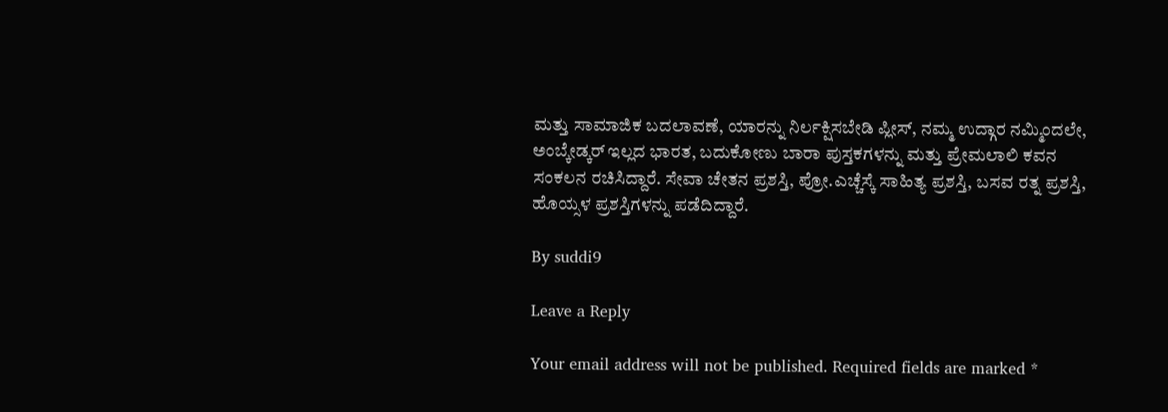ಮತ್ತು ಸಾಮಾಜಿಕ ಬದಲಾವಣೆ, ಯಾರನ್ನು ನಿರ್ಲಕ್ಷಿಸಬೇಡಿ ಪ್ಲೀಸ್, ನಮ್ಮ ಉದ್ಗಾರ ನಮ್ಮಿಂದಲೇ, ಅಂಬ್ಕೇಡ್ಕರ್ ಇಲ್ಲದ ಭಾರತ, ಬದುಕೋಣು ಬಾರಾ ಪುಸ್ತಕಗಳನ್ನು ಮತ್ತು ಪ್ರೇಮಲಾಲಿ ಕವನ ಸಂಕಲನ ರಚಿಸಿದ್ದಾರೆ. ಸೇವಾ ಚೇತನ ಪ್ರಶಸ್ತಿ, ಪ್ರೋ.ಎಚ್ಚೆಸ್ಕೆ ಸಾಹಿತ್ಯ ಪ್ರಶಸ್ತಿ, ಬಸವ ರತ್ನ ಪ್ರಶಸ್ತಿ, ಹೊಯ್ಸಳ ಪ್ರಶಸ್ತಿಗಳನ್ನು ಪಡೆದಿದ್ದಾರೆ.

By suddi9

Leave a Reply

Your email address will not be published. Required fields are marked *